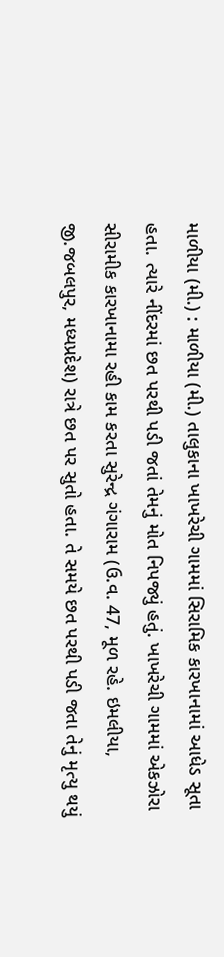માળીયા (મી.) : માળીયા (મી.) તાલુકાના ખાખરેચી ગામમાં સિરામિક કારખાનામાં આધેડ સૂતા હતા. ત્યારે નીંદરમાં છત પરથી પડી જતાં તેમનું મોત નિપજ્યું હતું. ખાખરેચી ગામમાં એકઝોરા સીરામીક કારખાનામા રહી કામ કરતા સુરેન્દ્ર ગંગારામ (ઉ.વ. 47, મૂળ રહે. ઇમલીયા, જી.જબલપુર, મધ્યપ્રદેશ) રાત્રે છત પર સુતો હતા. તે સમયે છત પરથી પડી જતા તેનું મૃત્યુ થયું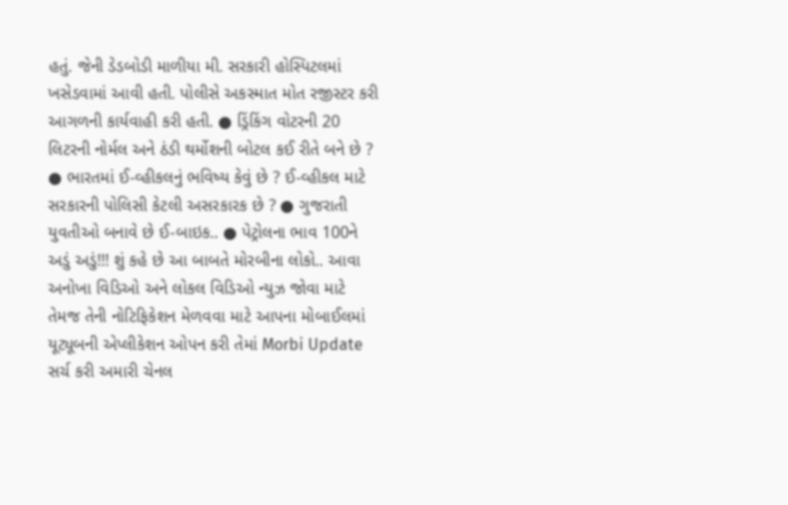હતું. જેની ડેડબોડી માળીયા મી. સરકારી હોસ્પિટલમાં ખસેડવામાં આવી હતી. પોલીસે અકસ્માત મોત રજીસ્ટર કરી આગળની કાર્યવાહી કરી હતી. ● ડ્રિંકિંગ વોટરની 20 લિટરની નોર્મલ અને ઠંડી થર્મોશની બોટલ કઈ રીતે બને છે ? ● ભારતમાં ઈ-વ્હીકલનું ભવિષ્ય કેવું છે ? ઈ-વ્હીકલ માટે સરકારની પોલિસી કેટલી અસરકારક છે ? ● ગુજરાતી યુવતીઓ બનાવે છે ઈ-બાઇક.. ● પેટ્રોલના ભાવ 100ને અડું અડું!!! શું કહે છે આ બાબતે મોરબીના લોકો.. આવા અનોખા વિડિઓ અને લોકલ વિડિઓ ન્યુઝ જોવા માટે તેમજ તેની નોટિફિકેશન મેળવવા માટે આપના મોબાઈલમાં યૂટ્યૂબની એપ્લીકેશન ઓપન કરી તેમાં Morbi Update સર્ચ કરી અમારી ચેનલ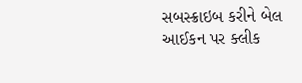સબસ્ક્રાઇબ કરીને બેલ આઈકન પર ક્લીક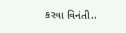કરવા વિનંતી..